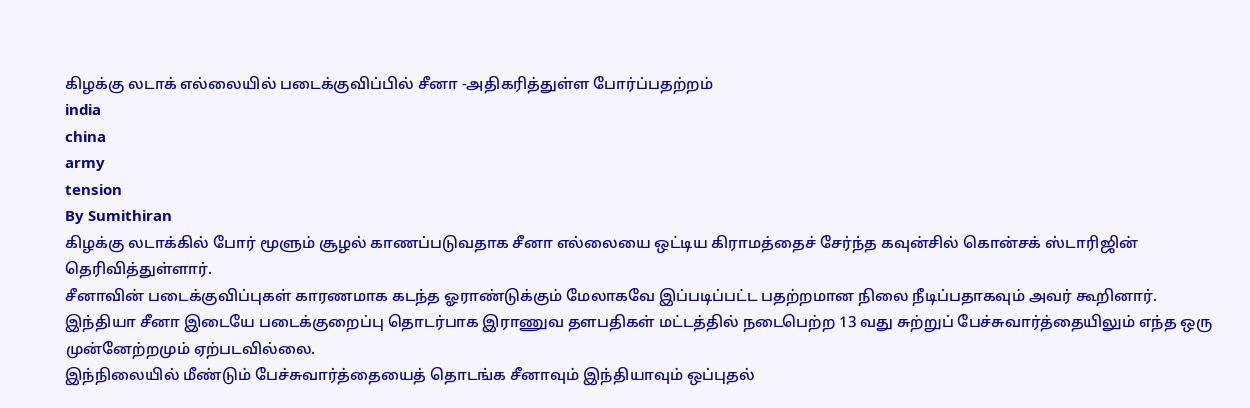கிழக்கு லடாக் எல்லையில் படைக்குவிப்பில் சீனா -அதிகரித்துள்ள போர்ப்பதற்றம்
india
china
army
tension
By Sumithiran
கிழக்கு லடாக்கில் போர் மூளும் சூழல் காணப்படுவதாக சீனா எல்லையை ஒட்டிய கிராமத்தைச் சேர்ந்த கவுன்சில் கொன்சக் ஸ்டாரிஜின் தெரிவித்துள்ளார்.
சீனாவின் படைக்குவிப்புகள் காரணமாக கடந்த ஓராண்டுக்கும் மேலாகவே இப்படிப்பட்ட பதற்றமான நிலை நீடிப்பதாகவும் அவர் கூறினார்.
இந்தியா சீனா இடையே படைக்குறைப்பு தொடர்பாக இராணுவ தளபதிகள் மட்டத்தில் நடைபெற்ற 13 வது சுற்றுப் பேச்சுவார்த்தையிலும் எந்த ஒரு முன்னேற்றமும் ஏற்படவில்லை.
இந்நிலையில் மீண்டும் பேச்சுவார்த்தையைத் தொடங்க சீனாவும் இந்தியாவும் ஒப்புதல்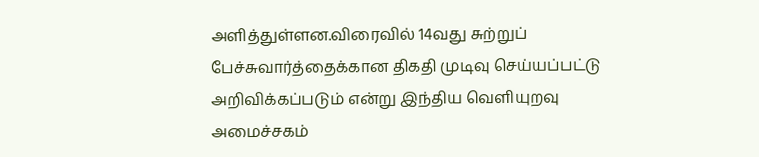அளித்துள்ளன.விரைவில் 14வது சுற்றுப் பேச்சுவார்த்தைக்கான திகதி முடிவு செய்யப்பட்டு அறிவிக்கப்படும் என்று இந்திய வெளியுறவு அமைச்சகம்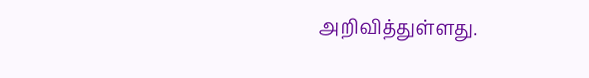அறிவித்துள்ளது.